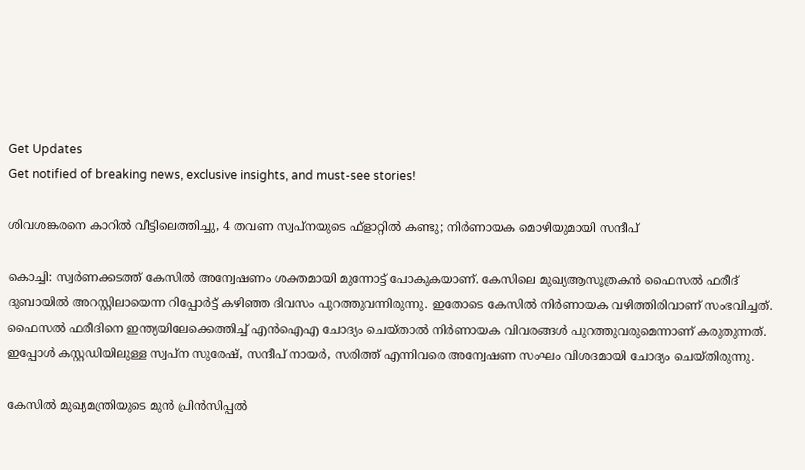Get Updates
Get notified of breaking news, exclusive insights, and must-see stories!

ശിവശങ്കരനെ കാറിൽ വീട്ടിലെത്തിച്ചു, 4 തവണ സ്വപ്‌നയുടെ ഫ്‌ളാറ്റിൽ കണ്ടു; നിർണായക മൊഴിയുമായി സന്ദീപ്

കൊച്ചി: സ്വര്‍ണക്കടത്ത് കേസില്‍ അന്വേഷണം ശക്തമായി മുന്നോട്ട് പോകുകയാണ്. കേസിലെ മുഖ്യആസൂത്രകന്‍ ഫൈസല്‍ ഫരീദ് ദുബായില്‍ അറസ്റ്റിലായെന്ന റിപ്പോര്‍ട്ട് കഴിഞ്ഞ ദിവസം പുറത്തുവന്നിരുന്നു. ഇതോടെ കേസില്‍ നിര്‍ണായക വഴിത്തിരിവാണ് സംഭവിച്ചത്. ഫൈസല്‍ ഫരീദിനെ ഇന്ത്യയിലേക്കെത്തിച്ച് എന്‍ഐഎ ചോദ്യം ചെയ്താല്‍ നിര്‍ണായക വിവരങ്ങള്‍ പുറത്തുവരുമെന്നാണ് കരുതുന്നത്. ഇപ്പോള്‍ കസ്റ്റഡിയിലുള്ള സ്വപ്‌ന സുരേഷ്, സന്ദീപ് നായര്‍, സരിത്ത് എന്നിവരെ അന്വേഷണ സംഘം വിശദമായി ചോദ്യം ചെയ്തിരുന്നു.

കേസില്‍ മുഖ്യമന്ത്രിയുടെ മുന്‍ പ്രിന്‍സിപ്പല്‍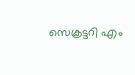സെക്രട്ടറി എം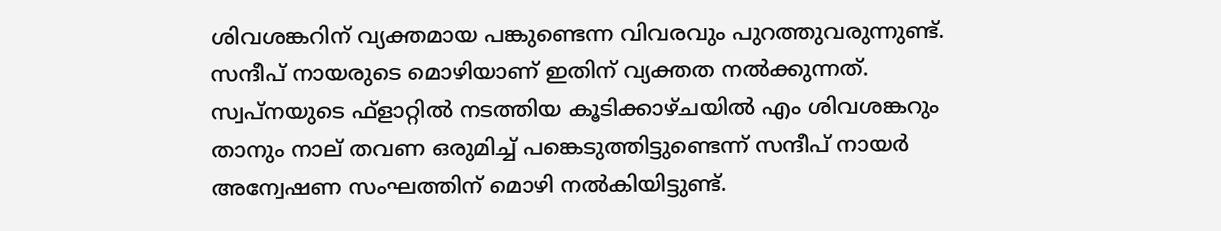ശിവശങ്കറിന് വ്യക്തമായ പങ്കുണ്ടെന്ന വിവരവും പുറത്തുവരുന്നുണ്ട്. സന്ദീപ് നായരുടെ മൊഴിയാണ് ഇതിന് വ്യക്തത നല്‍ക്കുന്നത്. സ്വപ്‌നയുടെ ഫ്‌ളാറ്റില്‍ നടത്തിയ കൂടിക്കാഴ്ചയില്‍ എം ശിവശങ്കറും താനും നാല് തവണ ഒരുമിച്ച് പങ്കെടുത്തിട്ടുണ്ടെന്ന് സന്ദീപ് നായര്‍ അന്വേഷണ സംഘത്തിന് മൊഴി നല്‍കിയിട്ടുണ്ട്.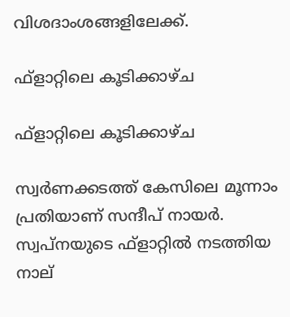വിശദാംശങ്ങളിലേക്ക്.

ഫ്‌ളാറ്റിലെ കൂടിക്കാഴ്ച

ഫ്‌ളാറ്റിലെ കൂടിക്കാഴ്ച

സ്വര്‍ണക്കടത്ത് കേസിലെ മൂന്നാം പ്രതിയാണ് സന്ദീപ് നായര്‍. സ്വപ്‌നയുടെ ഫ്‌ളാറ്റില്‍ നടത്തിയ നാല്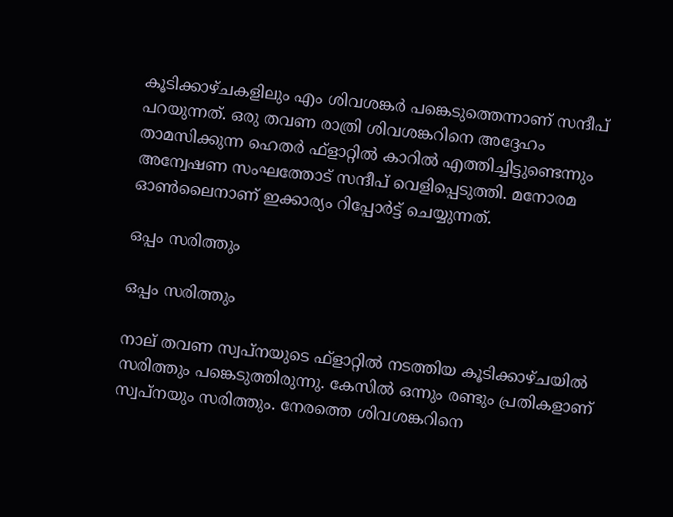കൂടിക്കാഴ്ചകളിലും എം ശിവശങ്കര്‍ പങ്കെടുത്തെന്നാണ് സന്ദീപ് പറയുന്നത്. ഒരു തവണ രാത്രി ശിവശങ്കറിനെ അദ്ദേഹം താമസിക്കുന്ന ഹെതര്‍ ഫ്‌ളാറ്റില്‍ കാറില്‍ എത്തിച്ചിട്ടുണ്ടെന്നും അന്വേഷണ സംഘത്തോട് സന്ദീപ് വെളിപ്പെടുത്തി. മനോരമ ഓണ്‍ലൈനാണ് ഇക്കാര്യം റിപ്പോര്‍ട്ട് ചെയ്യുന്നത്.

ഒപ്പം സരിത്തും

ഒപ്പം സരിത്തും

നാല് തവണ സ്വപ്‌നയുടെ ഫ്‌ളാറ്റില്‍ നടത്തിയ കൂടിക്കാഴ്ചയില്‍ സരിത്തും പങ്കെടുത്തിരുന്നു. കേസില്‍ ഒന്നും രണ്ടും പ്രതികളാണ് സ്വപ്‌നയും സരിത്തും. നേരത്തെ ശിവശങ്കറിനെ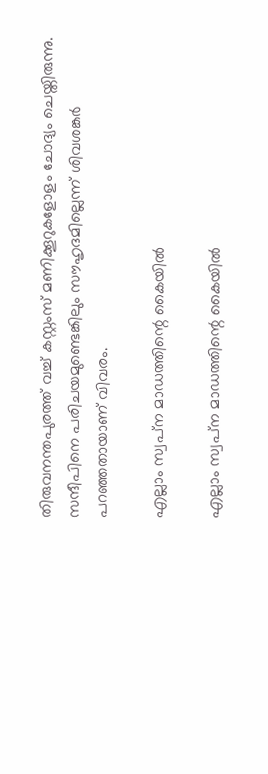തിരുവനന്തപുരത്ത് വച്ച് കസ്റ്റംസ് മണിക്കൂറുകളോളം ചോദ്യം ചെയ്തിരുന്നു. സന്ദീപിനെ പരിചയമുണ്ടെങ്കിലും സൗഹൃദമില്ലെന്ന് ശിവശങ്കര്‍ പറഞ്ഞതായാണ് വിവരം.

എല്ലാം സ്വപ്‌ന മാഡത്തിന്റെ കൈയില്‍

എല്ലാം സ്വപ്‌ന മാഡത്തിന്റെ കൈയില്‍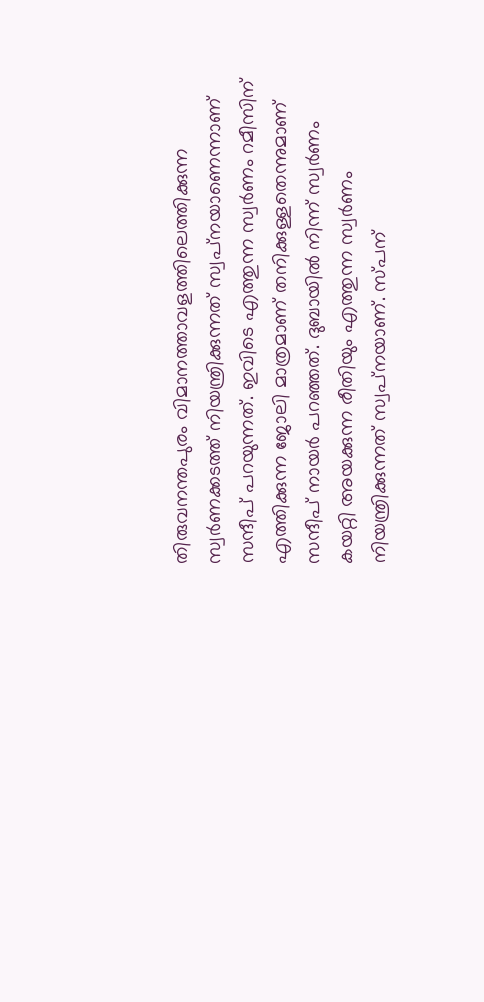തിരുവനന്തപുരം വിമാനത്താവളത്തിലെത്തിക്കുന്ന സ്വര്‍ണക്കടത്ത് നിയന്ത്രിക്കുന്നത് സ്വപ്‌നയാണെന്നാണ് സന്ദീപ് പറയുന്നത്. ഇവിടെ എത്തുന്ന സ്വര്‍ണം റമീസിന് എത്തിക്കുന്ന ജോലി മാത്രമാണ് തനിക്കുള്ളതെന്നുമാണ് സന്ദീപ് നായര്‍ പറഞ്ഞത്. ദുബായില്‍ നിന്ന് സ്വര്‍ണം കയറ്റി അയക്കുന്ന രീതിയും എത്തുന്ന സ്വര്‍ണം നിയന്ത്രിക്കുന്നത് സ്വപ്‌നയാണ്. സ്പന്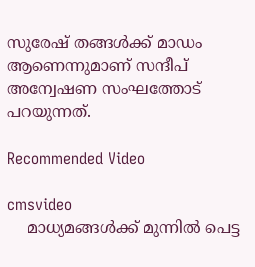സുരേഷ് തങ്ങള്‍ക്ക് മാഡം ആണെന്നുമാണ് സന്ദീപ് അന്വേഷണ സംഘത്തോട് പറയുന്നത്.

Recommended Video

cmsvideo
    മാധ്യമങ്ങള്‍ക്ക് മുന്നില്‍ പെട്ട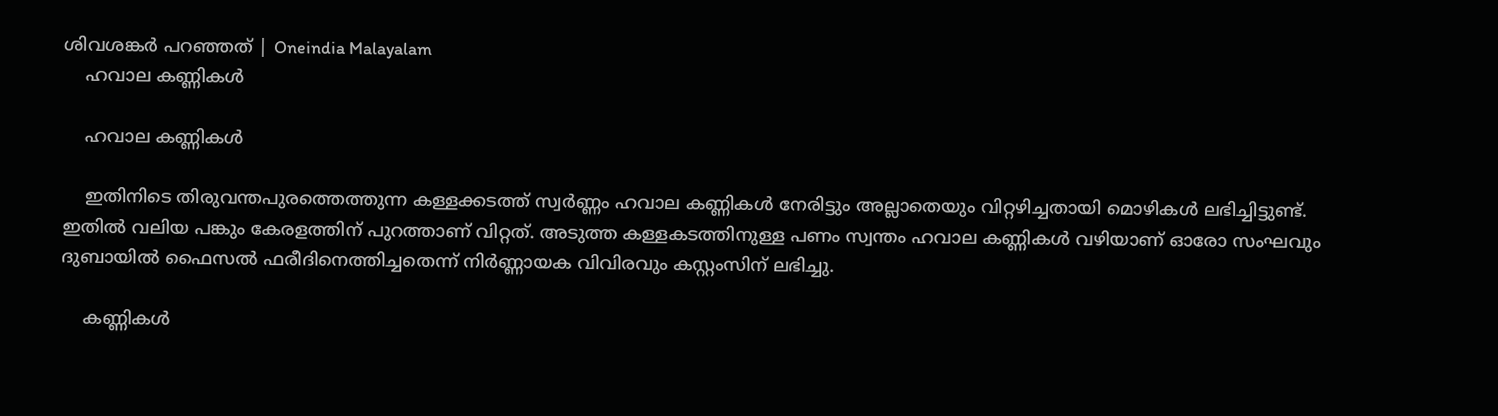ശിവശങ്കര്‍ പറഞ്ഞത് | Oneindia Malayalam
    ഹവാല കണ്ണികള്‍

    ഹവാല കണ്ണികള്‍

    ഇതിനിടെ തിരുവന്തപുരത്തെത്തുന്ന കള്ളക്കടത്ത് സ്വര്‍ണ്ണം ഹവാല കണ്ണികള്‍ നേരിട്ടും അല്ലാതെയും വിറ്റഴിച്ചതായി മൊഴികള്‍ ലഭിച്ചിട്ടുണ്ട്. ഇതില്‍ വലിയ പങ്കും കേരളത്തിന് പുറത്താണ് വിറ്റത്. അടുത്ത കള്ളകടത്തിനുള്ള പണം സ്വന്തം ഹവാല കണ്ണികള്‍ വഴിയാണ് ഓരോ സംഘവും ദുബായില്‍ ഫൈസല്‍ ഫരീദിനെത്തിച്ചതെന്ന് നിര്‍ണ്ണായക വിവിരവും കസ്റ്റംസിന് ലഭിച്ചു.

    കണ്ണികള്‍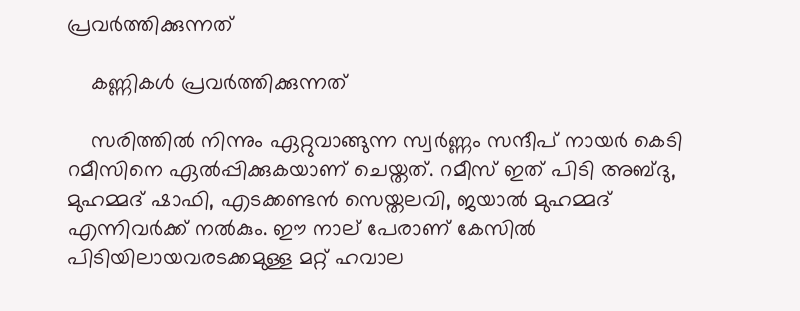പ്രവര്‍ത്തിക്കുന്നത്

    കണ്ണികള്‍ പ്രവര്‍ത്തിക്കുന്നത്

    സരിത്തില്‍ നിന്നും ഏറ്റുവാങ്ങുന്ന സ്വര്‍ണ്ണം സന്ദീപ് നായര്‍ കെടി റമീസിനെ ഏല്‍പ്പിക്കുകയാണ് ചെയ്തത്. റമീസ് ഇത് പിടി അബ്ദു, മുഹമ്മദ് ഷാഫി, എടക്കണ്ടന്‍ സെയ്തലവി, ജയാല്‍ മുഹമ്മദ് എന്നിവര്‍ക്ക് നല്‍കും. ഈ നാല് പേരാണ് കേസില്‍ പിടിയിലായവരടക്കമുള്ള മറ്റ് ഹവാല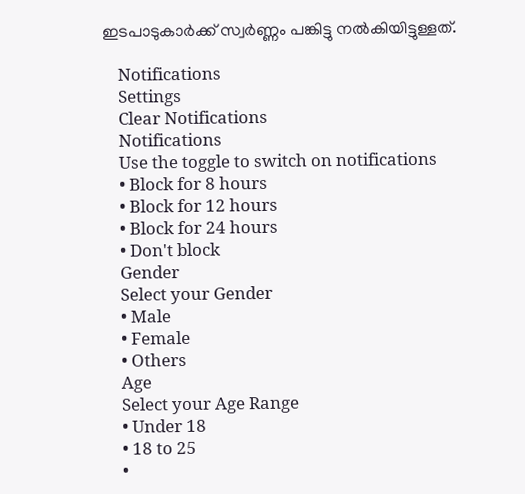ഇടപാടുകാര്‍ക്ക് സ്വര്‍ണ്ണം പങ്കിട്ടു നല്‍കിയിട്ടുള്ളത്.

    Notifications
    Settings
    Clear Notifications
    Notifications
    Use the toggle to switch on notifications
    • Block for 8 hours
    • Block for 12 hours
    • Block for 24 hours
    • Don't block
    Gender
    Select your Gender
    • Male
    • Female
    • Others
    Age
    Select your Age Range
    • Under 18
    • 18 to 25
    •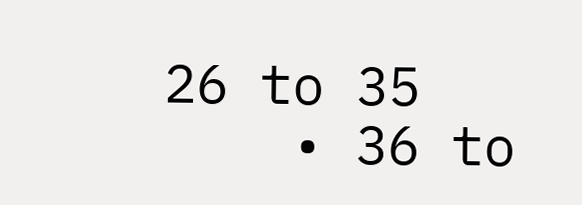26 to 35
    • 36 to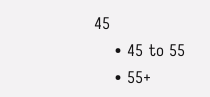45
    • 45 to 55
    • 55+